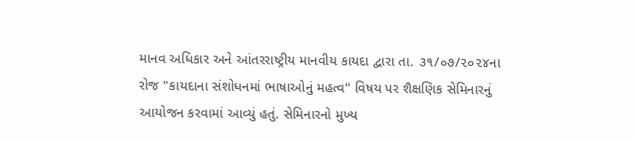માનવ અધિકાર અને આંતરરાષ્ટ્રીય માનવીય કાયદા દ્વારા તા. ૩૧/૦૭/૨૦૨૪ના રોજ "કાયદાના સંશોધનમાં ભાષાઓનું મહત્વ" વિષય પર શૈક્ષણિક સેમિનારનું આયોજન કરવામાં આવ્યું હતું. સેમિનારનો મુખ્ય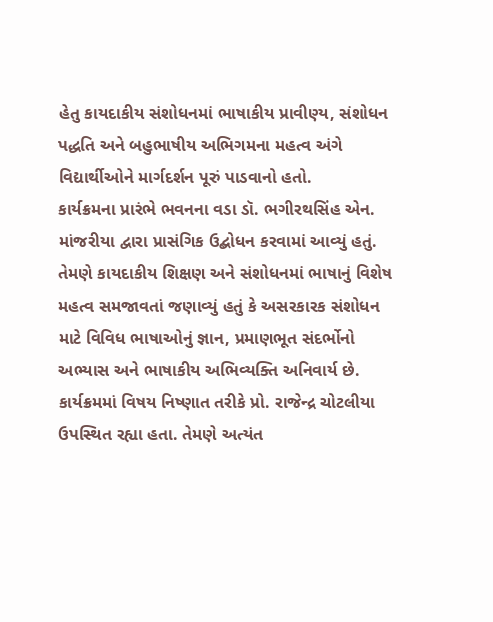હેતુ કાયદાકીય સંશોધનમાં ભાષાકીય પ્રાવીણ્ય, સંશોધન પદ્ધતિ અને બહુભાષીય અભિગમના મહત્વ અંગે વિદ્યાર્થીઓને માર્ગદર્શન પૂરું પાડવાનો હતો.
કાર્યક્રમના પ્રારંભે ભવનના વડા ડૉ. ભગીરથસિંહ એન. માંજરીયા દ્વારા પ્રાસંગિક ઉદ્બોધન કરવામાં આવ્યું હતું. તેમણે કાયદાકીય શિક્ષણ અને સંશોધનમાં ભાષાનું વિશેષ મહત્વ સમજાવતાં જણાવ્યું હતું કે અસરકારક સંશોધન માટે વિવિધ ભાષાઓનું જ્ઞાન, પ્રમાણભૂત સંદર્ભોનો અભ્યાસ અને ભાષાકીય અભિવ્યક્તિ અનિવાર્ય છે.
કાર્યક્રમમાં વિષય નિષ્ણાત તરીકે પ્રો. રાજેન્દ્ર ચોટલીયા ઉપસ્થિત રહ્યા હતા. તેમણે અત્યંત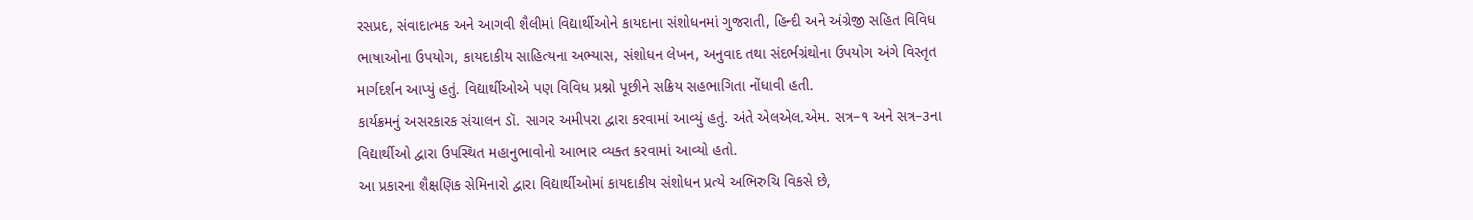રસપ્રદ, સંવાદાત્મક અને આગવી શૈલીમાં વિદ્યાર્થીઓને કાયદાના સંશોધનમાં ગુજરાતી, હિન્દી અને અંગ્રેજી સહિત વિવિધ ભાષાઓના ઉપયોગ, કાયદાકીય સાહિત્યના અભ્યાસ, સંશોધન લેખન, અનુવાદ તથા સંદર્ભગ્રંથોના ઉપયોગ અંગે વિસ્તૃત માર્ગદર્શન આપ્યું હતું. વિદ્યાર્થીઓએ પણ વિવિધ પ્રશ્નો પૂછીને સક્રિય સહભાગિતા નોંધાવી હતી.
કાર્યક્રમનું અસરકારક સંચાલન ડૉ. સાગર અમીપરા દ્વારા કરવામાં આવ્યું હતું. અંતે એલએલ.એમ. સત્ર–૧ અને સત્ર–૩ના વિદ્યાર્થીઓ દ્વારા ઉપસ્થિત મહાનુભાવોનો આભાર વ્યક્ત કરવામાં આવ્યો હતો.
આ પ્રકારના શૈક્ષણિક સેમિનારો દ્વારા વિદ્યાર્થીઓમાં કાયદાકીય સંશોધન પ્રત્યે અભિરુચિ વિકસે છે,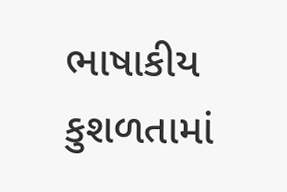ભાષાકીય કુશળતામાં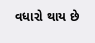વધારો થાય છે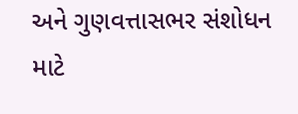અને ગુણવત્તાસભર સંશોધન માટે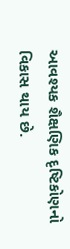આવશ્યક શૈક્ષણિક દૃષ્ટિકોણનો વિકાસ થાય છે.